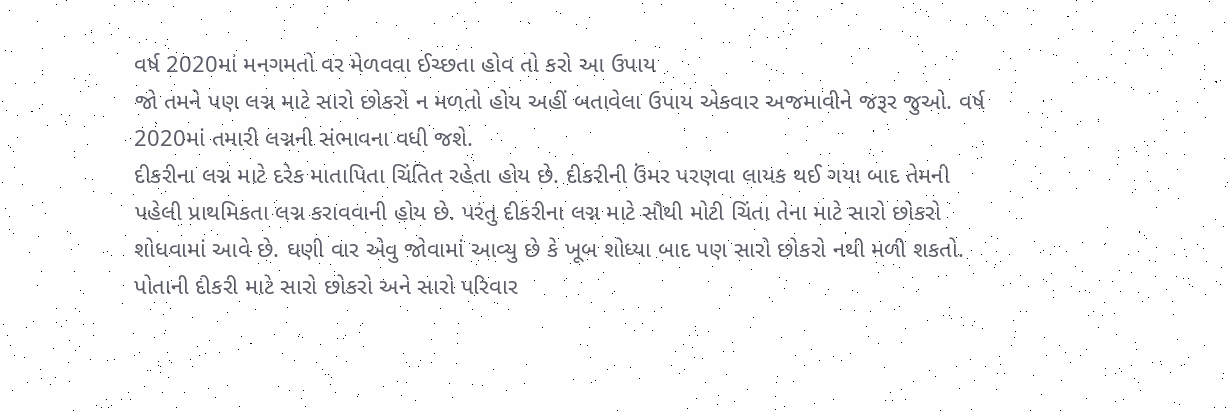વર્ષ 2020માં મનગમતો વર મેળવવા ઈચ્છતા હોવ તો કરો આ ઉપાય
જો તમને પણ લગ્ન માટે સારો છોકરો ન મળતો હોય અહીં બતાવેલા ઉપાય એકવાર અજમાવીને જરૂર જુઓ. વર્ષ 2020માં તમારી લગ્નની સંભાવના વધી જશે.
દીકરીના લગ્ન માટે દરેક માતાપિતા ચિંતિત રહેતા હોય છે. દીકરીની ઉંમર પરણવા લાયક થઈ ગયા બાદ તેમની પહેલી પ્રાથમિકતા લગ્ન કરાવવાની હોય છે. પરંતુ દીકરીના લગ્ન માટે સૌથી મોટી ચિંતા તેના માટે સારો છોકરો શોધવામાં આવે છે. ઘણી વાર એવુ જોવામાં આવ્યુ છે કે ખૂબ શોધ્યા બાદ પણ સારો છોકરો નથી મળી શકતો. પોતાની દીકરી માટે સારો છોકરો અને સારો પરિવાર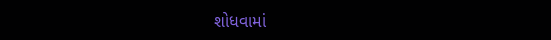શોધવામાં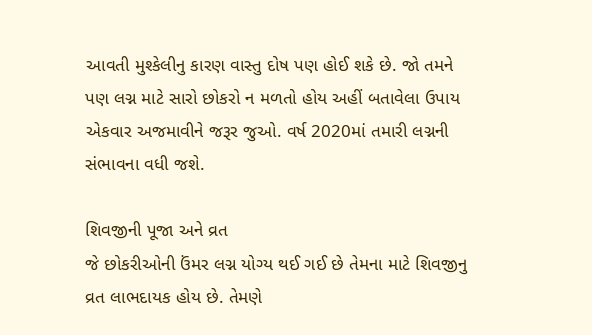આવતી મુશ્કેલીનુ કારણ વાસ્તુ દોષ પણ હોઈ શકે છે. જો તમને પણ લગ્ન માટે સારો છોકરો ન મળતો હોય અહીં બતાવેલા ઉપાય એકવાર અજમાવીને જરૂર જુઓ. વર્ષ 2020માં તમારી લગ્નની સંભાવના વધી જશે.

શિવજીની પૂજા અને વ્રત
જે છોકરીઓની ઉંમર લગ્ન યોગ્ય થઈ ગઈ છે તેમના માટે શિવજીનુ વ્રત લાભદાયક હોય છે. તેમણે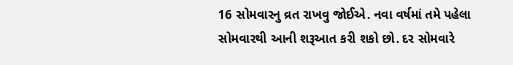16 સોમવારનુ વ્રત રાખવુ જોઈએ. નવા વર્ષમાં તમે પહેલા સોમવારથી આની શરૂઆત કરી શકો છો. દર સોમવારે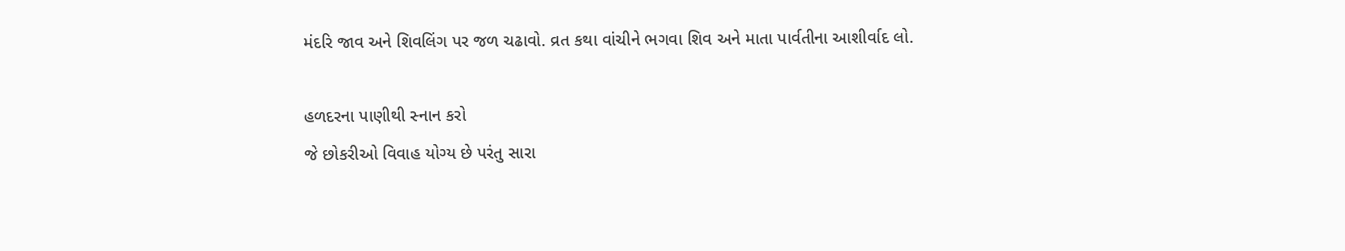મંદરિ જાવ અને શિવલિંગ પર જળ ચઢાવો. વ્રત કથા વાંચીને ભગવા શિવ અને માતા પાર્વતીના આશીર્વાદ લો.

હળદરના પાણીથી સ્નાન કરો
જે છોકરીઓ વિવાહ યોગ્ય છે પરંતુ સારા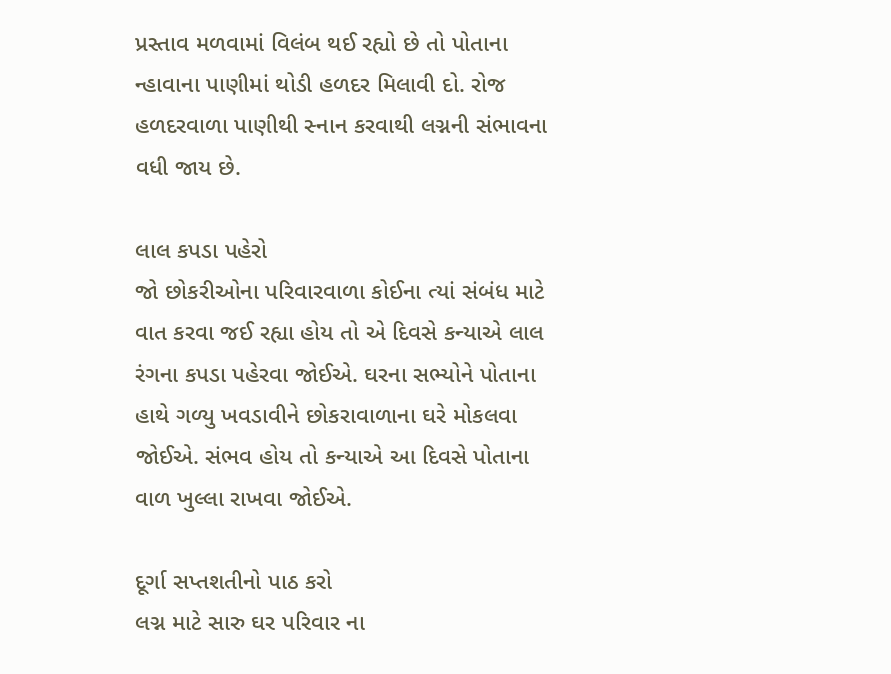પ્રસ્તાવ મળવામાં વિલંબ થઈ રહ્યો છે તો પોતાના ન્હાવાના પાણીમાં થોડી હળદર મિલાવી દો. રોજ હળદરવાળા પાણીથી સ્નાન કરવાથી લગ્નની સંભાવના વધી જાય છે.

લાલ કપડા પહેરો
જો છોકરીઓના પરિવારવાળા કોઈના ત્યાં સંબંધ માટે વાત કરવા જઈ રહ્યા હોય તો એ દિવસે કન્યાએ લાલ રંગના કપડા પહેરવા જોઈએ. ઘરના સભ્યોને પોતાના હાથે ગળ્યુ ખવડાવીને છોકરાવાળાના ઘરે મોકલવા જોઈએ. સંભવ હોય તો કન્યાએ આ દિવસે પોતાના વાળ ખુલ્લા રાખવા જોઈએ.

દૂર્ગા સપ્તશતીનો પાઠ કરો
લગ્ન માટે સારુ ઘર પરિવાર ના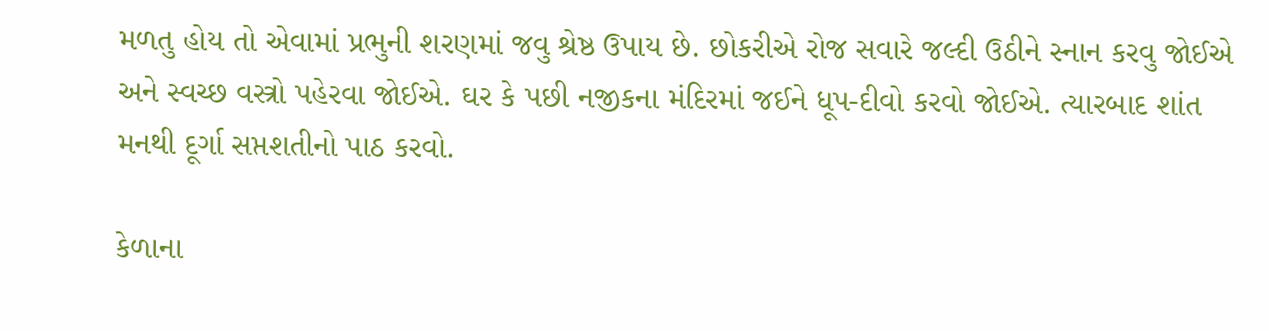મળતુ હોય તો એવામાં પ્રભુની શરણમાં જવુ શ્રેષ્ઠ ઉપાય છે. છોકરીએ રોજ સવારે જલ્દી ઉઠીને સ્નાન કરવુ જોઈએ અને સ્વચ્છ વસ્ત્રો પહેરવા જોઈએ. ઘર કે પછી નજીકના મંદિરમાં જઈને ધૂપ-દીવો કરવો જોઈએ. ત્યારબાદ શાંત મનથી દૂર્ગા સપ્તશતીનો પાઠ કરવો.

કેળાના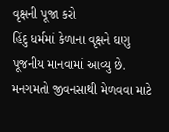વૃક્ષની પૂજા કરો
હિંદુ ધર્મમાં કેળાના વૃક્ષને ઘણુ પૂજનીય માનવામાં આવ્યુ છે. મનગમતો જીવનસાથી મેળવવા માટે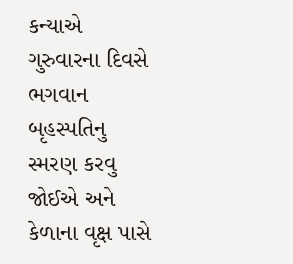કન્યાએ ગુરુવારના દિવસે ભગવાન બૃહસ્પતિનુ સ્મરણ કરવુ જોઈએ અને કેળાના વૃક્ષ પાસે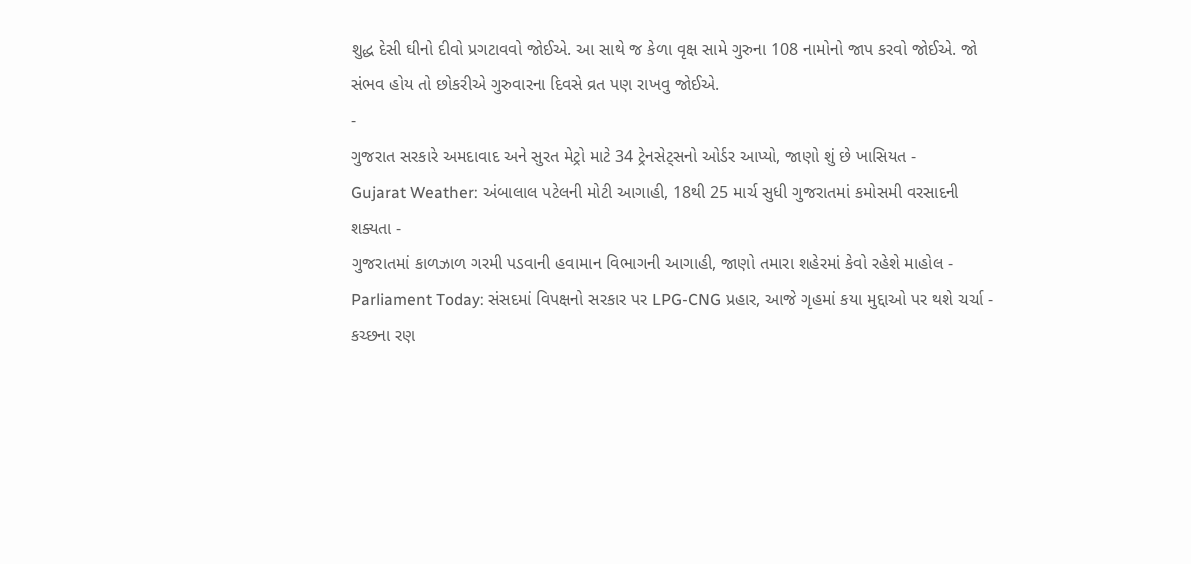શુદ્ધ દેસી ઘીનો દીવો પ્રગટાવવો જોઈએ. આ સાથે જ કેળા વૃક્ષ સામે ગુરુના 108 નામોનો જાપ કરવો જોઈએ. જો સંભવ હોય તો છોકરીએ ગુરુવારના દિવસે વ્રત પણ રાખવુ જોઈએ.
-
ગુજરાત સરકારે અમદાવાદ અને સુરત મેટ્રો માટે 34 ટ્રેનસેટ્સનો ઓર્ડર આપ્યો, જાણો શું છે ખાસિયત -
Gujarat Weather: અંબાલાલ પટેલની મોટી આગાહી, 18થી 25 માર્ચ સુધી ગુજરાતમાં કમોસમી વરસાદની શક્યતા -
ગુજરાતમાં કાળઝાળ ગરમી પડવાની હવામાન વિભાગની આગાહી, જાણો તમારા શહેરમાં કેવો રહેશે માહોલ -
Parliament Today: સંસદમાં વિપક્ષનો સરકાર પર LPG-CNG પ્રહાર, આજે ગૃહમાં કયા મુદ્દાઓ પર થશે ચર્ચા -
કચ્છના રણ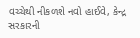વચ્ચેથી નીકળશે નવો હાઈવે, કેન્દ્ર સરકારની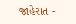જાહેરાત -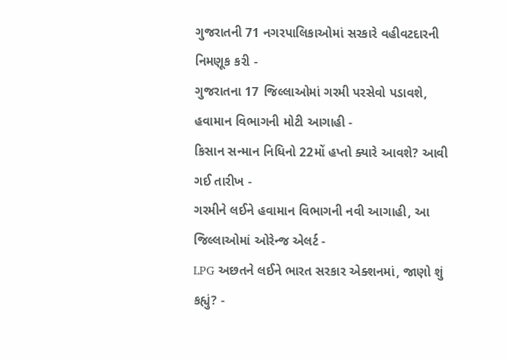ગુજરાતની 71 નગરપાલિકાઓમાં સરકારે વહીવટદારની નિમણૂક કરી -
ગુજરાતના 17 જિલ્લાઓમાં ગરમી પરસેવો પડાવશે, હવામાન વિભાગની મોટી આગાહી -
કિસાન સન્માન નિધિનો 22મોં હપ્તો ક્યારે આવશે? આવી ગઈ તારીખ -
ગરમીને લઈને હવામાન વિભાગની નવી આગાહી, આ જિલ્લાઓમાં ઓરેન્જ એલર્ટ -
LPG અછતને લઈને ભારત સરકાર એક્શનમાં, જાણો શું કહ્યું? -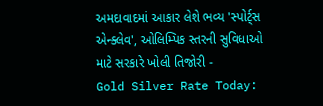અમદાવાદમાં આકાર લેશે ભવ્ય 'સ્પોર્ટ્સ એન્ક્લેવ', ઓલિમ્પિક સ્તરની સુવિધાઓ માટે સરકારે ખોલી તિજોરી -
Gold Silver Rate Today: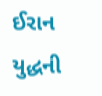ઈરાન યુદ્ધની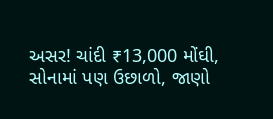અસર! ચાંદી ₹13,000 મોંઘી, સોનામાં પણ ઉછાળો, જાણો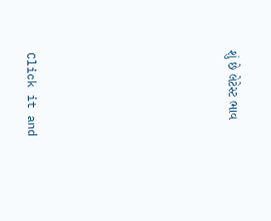શું છે લેટેસ્ટ ભાવ







Click it and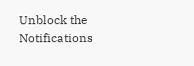Unblock the Notifications